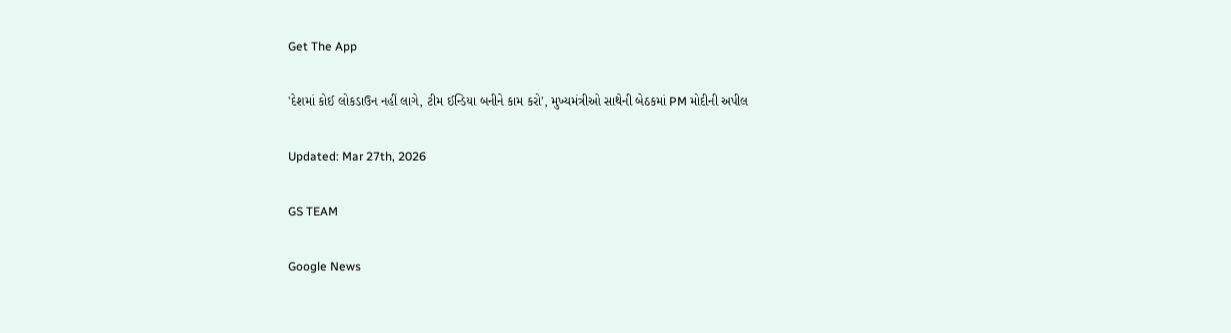Get The App

'દેશમાં કોઈ લોકડાઉન નહીં લાગે, ટીમ ઈન્ડિયા બનીને કામ કરો', મુખ્યમંત્રીઓ સાથેની બેઠકમાં PM મોદીની અપીલ

Updated: Mar 27th, 2026

GS TEAM

Google News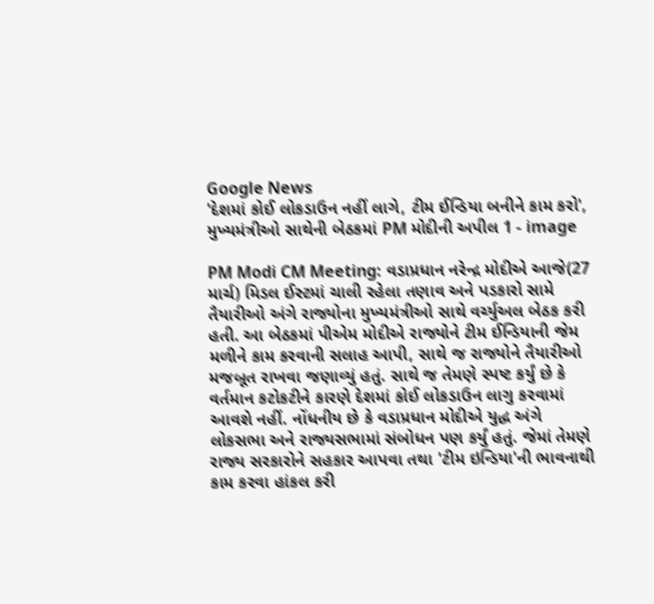Google News
'દેશમાં કોઈ લોકડાઉન નહીં લાગે, ટીમ ઈન્ડિયા બનીને કામ કરો', મુખ્યમંત્રીઓ સાથેની બેઠકમાં PM મોદીની અપીલ 1 - image

PM Modi CM Meeting: વડાપ્રધાન નરેન્દ્ર મોદીએ આજે(27 માર્ચ) મિડલ ઈસ્ટમાં ચાલી રહેલા તણાવ અને પડકારો સામે તૈયારીઓ અંગે રાજ્યોના મુખ્યમંત્રીઓ સાથે વર્ચ્યુઅલ બેઠક કરી હતી. આ બેઠકમાં પીએમ મોદીએ રાજ્યોને ટીમ ઈન્ડિયાની જેમ મળીને કામ કરવાની સલાહ આપી, સાથે જ રાજ્યોને તૈયારીઓ મજબૂત રાખવા જણાવ્યું હતું. સાથે જ તેમણે સ્પષ્ટ કર્યું છે કે વર્તમાન કટોકટીને કારણે દેશમાં કોઈ લોકડાઉન લાગુ કરવામાં આવશે નહીં. નોંધનીય છે કે વડાપ્રધાન મોદીએ યુદ્ધ અંગે લોકસભા અને રાજ્યસભામાં સંબોધન પણ કર્યું હતું. જેમાં તેમણે રાજ્ય સરકારોને સહકાર આપવા તથા 'ટીમ ઇન્ડિયા'ની ભાવનાથી કામ કરવા હાંકલ કરી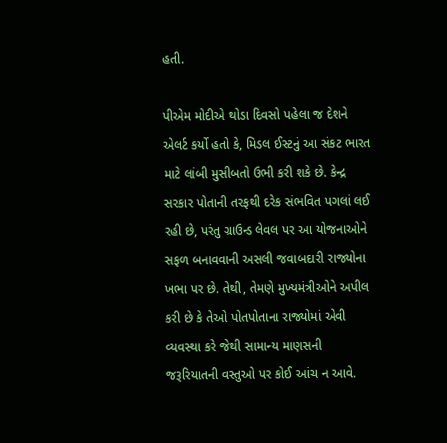હતી.

પીએમ મોદીએ થોડા દિવસો પહેલા જ દેશને એલર્ટ કર્યો હતો કે, મિડલ ઈસ્ટનું આ સંકટ ભારત માટે લાંબી મુસીબતો ઉભી કરી શકે છે. કેન્દ્ર સરકાર પોતાની તરફથી દરેક સંભવિત પગલાં લઈ રહી છે, પરંતુ ગ્રાઉન્ડ લેવલ પર આ યોજનાઓને સફળ બનાવવાની અસલી જવાબદારી રાજ્યોના ખભા પર છે. તેથી, તેમણે મુખ્યમંત્રીઓને અપીલ કરી છે કે તેઓ પોતપોતાના રાજ્યોમાં એવી વ્યવસ્થા કરે જેથી સામાન્ય માણસની જરૂરિયાતની વસ્તુઓ પર કોઈ આંચ ન આવે.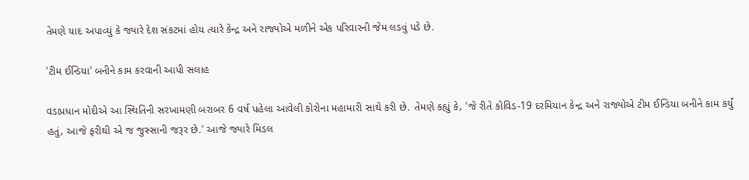તેમણે યાદ અપાવ્યું કે જ્યારે દેશ સંકટમાં હોય ત્યારે કેન્દ્ર અને રાજ્યોએ મળીને એક પરિવારની જેમ લડવું પડે છે.

'ટીમ ઈન્ડિયા' બનીને કામ કરવાની આપી સલાહ

વડાપ્રધાન મોદીએ આ સ્થિતિની સરખામણી બરાબર 6 વર્ષ પહેલા આવેલી કોરોના મહામારી સાથે કરી છે. તેમણે કહ્યું કે, 'જે રીતે કોવિડ-19 દરમિયાન કેન્દ્ર અને રાજ્યોએ ટીમ ઈન્ડિયા બનીને કામ કર્યું હતું, આજે ફરીથી એ જ જુસ્સાની જરૂર છે.' આજે જ્યારે મિડલ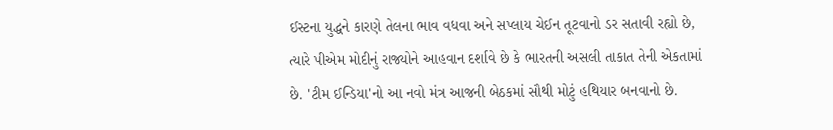ઈસ્ટના યુદ્ધને કારણે તેલના ભાવ વધવા અને સપ્લાય ચેઈન તૂટવાનો ડર સતાવી રહ્યો છે, ત્યારે પીએમ મોદીનું રાજ્યોને આહવાન દર્શાવે છે કે ભારતની અસલી તાકાત તેની એકતામાં છે. 'ટીમ ઈન્ડિયા'નો આ નવો મંત્ર આજની બેઠકમાં સૌથી મોટું હથિયાર બનવાનો છે.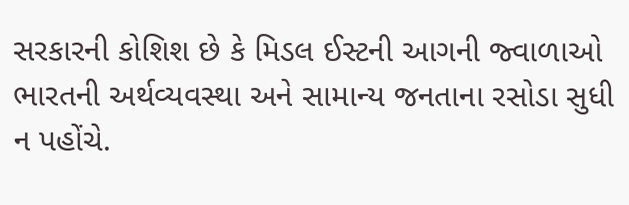સરકારની કોશિશ છે કે મિડલ ઈસ્ટની આગની જ્વાળાઓ ભારતની અર્થવ્યવસ્થા અને સામાન્ય જનતાના રસોડા સુધી ન પહોંચે.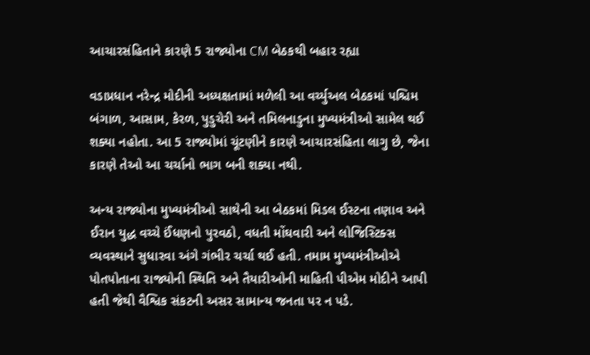આચારસંહિતાને કારણે 5 રાજ્યોના CM બેઠકથી બહાર રહ્યા

વડાપ્રધાન નરેન્દ્ર મોદીની અધ્યક્ષતામાં મળેલી આ વર્ચ્યુઅલ બેઠકમાં પશ્ચિમ બંગાળ, આસામ, કેરળ, પુડુચેરી અને તમિલનાડુના મુખ્યમંત્રીઓ સામેલ થઈ શક્યા નહોતા. આ 5 રાજ્યોમાં ચૂંટણીને કારણે આચારસંહિતા લાગુ છે, જેના કારણે તેઓ આ ચર્ચાનો ભાગ બની શક્યા નથી.

અન્ય રાજ્યોના મુખ્યમંત્રીઓ સાથેની આ બેઠકમાં મિડલ ઈસ્ટના તણાવ અને ઈરાન યુદ્ધ વચ્ચે ઈંધણનો પુરવઠો, વધતી મોંઘવારી અને લોજિસ્ટિક્સ વ્યવસ્થાને સુધારવા અંગે ગંભીર ચર્ચા થઈ હતી. તમામ મુખ્યમંત્રીઓએ પોતપોતાના રાજ્યોની સ્થિતિ અને તૈયારીઓની માહિતી પીએમ મોદીને આપી હતી જેથી વૈશ્વિક સંકટની અસર સામાન્ય જનતા પર ન પડે.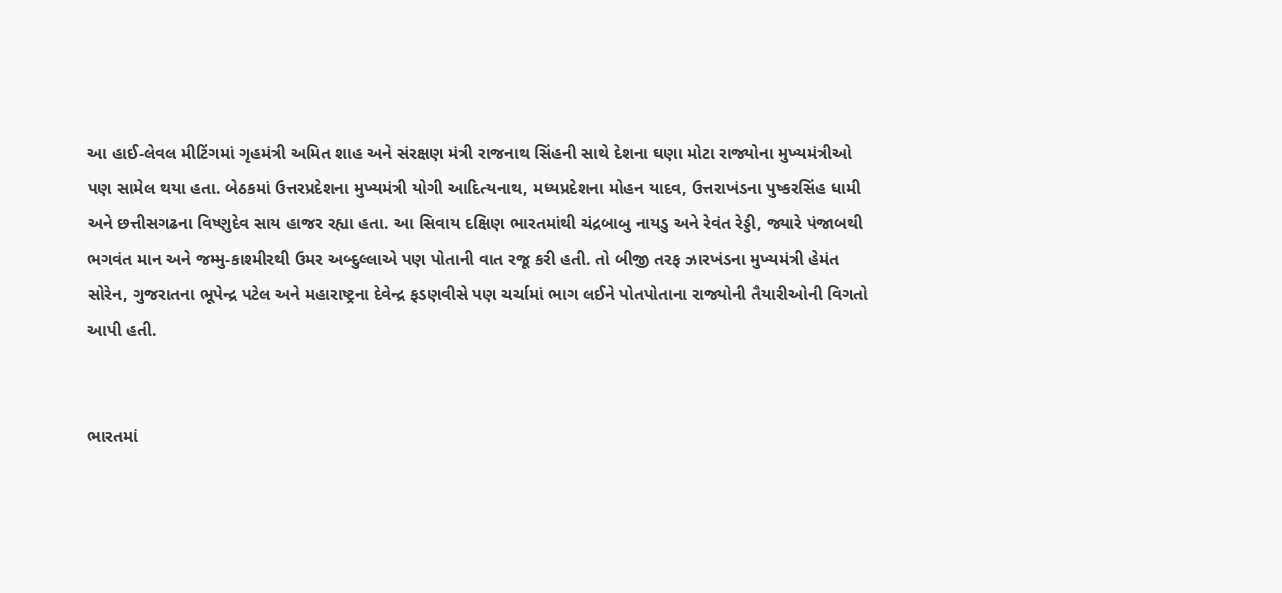આ હાઈ-લેવલ મીટિંગમાં ગૃહમંત્રી અમિત શાહ અને સંરક્ષણ મંત્રી રાજનાથ સિંહની સાથે દેશના ઘણા મોટા રાજ્યોના મુખ્યમંત્રીઓ પણ સામેલ થયા હતા. બેઠકમાં ઉત્તરપ્રદેશના મુખ્યમંત્રી યોગી આદિત્યનાથ, મધ્યપ્રદેશના મોહન યાદવ, ઉત્તરાખંડના પુષ્કરસિંહ ધામી અને છત્તીસગઢના વિષ્ણુદેવ સાય હાજર રહ્યા હતા. આ સિવાય દક્ષિણ ભારતમાંથી ચંદ્રબાબુ નાયડુ અને રેવંત રેડ્ડી, જ્યારે પંજાબથી ભગવંત માન અને જમ્મુ-કાશ્મીરથી ઉમર અબ્દુલ્લાએ પણ પોતાની વાત રજૂ કરી હતી. તો બીજી તરફ ઝારખંડના મુખ્યમંત્રી હેમંત સોરેન, ગુજરાતના ભૂપેન્દ્ર પટેલ અને મહારાષ્ટ્રના દેવેન્દ્ર ફડણવીસે પણ ચર્ચામાં ભાગ લઈને પોતપોતાના રાજ્યોની તૈયારીઓની વિગતો આપી હતી.


ભારતમાં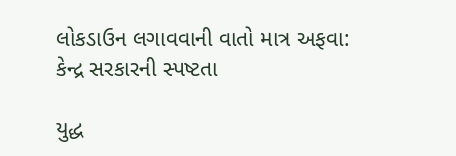લોકડાઉન લગાવવાની વાતો માત્ર અફવા: કેન્દ્ર સરકારની સ્પષ્ટતા

યુદ્ધ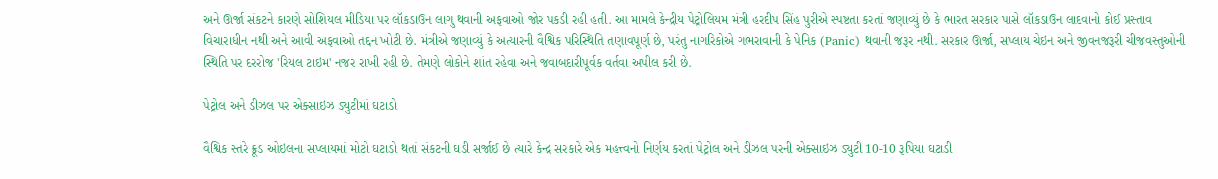અને ઊર્જા સંકટને કારણે સોશિયલ મીડિયા પર લૉકડાઉન લાગુ થવાની અફવાઓ જોર પકડી રહી હતી. આ મામલે કેન્દ્રીય પેટ્રોલિયમ મંત્રી હરદીપ સિંહ પુરીએ સ્પષ્ટતા કરતાં જણાવ્યું છે કે ભારત સરકાર પાસે લૉકડાઉન લાદવાનો કોઈ પ્રસ્તાવ વિચારાધીન નથી અને આવી અફવાઓ તદ્દન ખોટી છે. મંત્રીએ જણાવ્યું કે અત્યારની વૈશ્વિક પરિસ્થિતિ તણાવપૂર્ણ છે, પરંતુ નાગરિકોએ ગભરાવાની કે પેનિક (Panic) થવાની જરૂર નથી. સરકાર ઊર્જા, સપ્લાય ચેઇન અને જીવનજરૂરી ચીજવસ્તુઓની સ્થિતિ પર દરરોજ 'રિયલ ટાઇમ' નજર રાખી રહી છે. તેમણે લોકોને શાંત રહેવા અને જવાબદારીપૂર્વક વર્તવા અપીલ કરી છે.

પેટ્રોલ અને ડીઝલ પર એક્સાઇઝ ડ્યુટીમાં ઘટાડો

વૈશ્વિક સ્તરે ક્રૂડ ઓઇલના સપ્લાયમાં મોટો ઘટાડો થતાં સંકટની ઘડી સર્જાઈ છે ત્યારે કેન્દ્ર સરકારે એક મહત્ત્વનો નિર્ણય કરતાં પેટ્રોલ અને ડીઝલ પરની એક્સાઇઝ ડ્યુટી 10-10 રૂપિયા ઘટાડી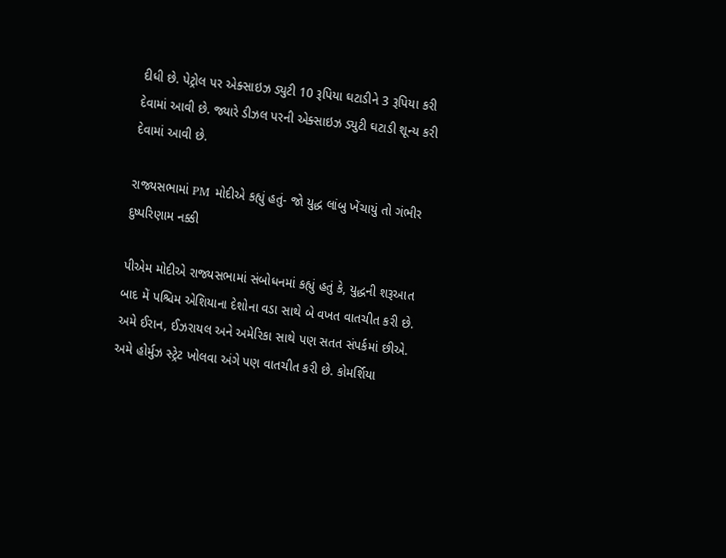દીધી છે. પેટ્રોલ પર એક્સાઇઝ ડ્યુટી 10 રૂપિયા ઘટાડીને 3 રૂપિયા કરી દેવામાં આવી છે. જ્યારે ડીઝલ પરની એક્સાઇઝ ડ્યુટી ઘટાડી શૂન્ય કરી દેવામાં આવી છે.

રાજ્યસભામાં PM મોદીએ કહ્યું હતું- જો યુદ્ધ લાંબુ ખેંચાયું તો ગંભીર દુષ્પરિણામ નક્કી

પીએમ મોદીએ રાજ્યસભામાં સંબોધનમાં કહ્યું હતું કે, યુદ્ધની શરૂઆત બાદ મેં પશ્ચિમ એશિયાના દેશોના વડા સાથે બે વખત વાતચીત કરી છે. અમે ઈરાન, ઈઝરાયલ અને અમેરિકા સાથે પણ સતત સંપર્કમાં છીએ. અમે હોર્મુઝ સ્ટ્રેટ ખોલવા અંગે પણ વાતચીત કરી છે. કોમર્શિયા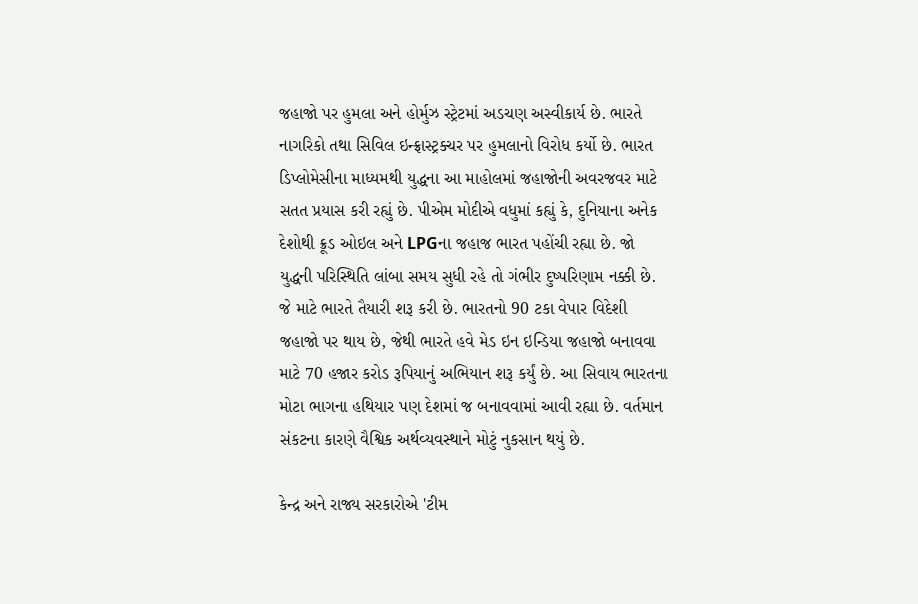જહાજો પર હુમલા અને હોર્મુઝ સ્ટ્રેટમાં અડચણ અસ્વીકાર્ય છે. ભારતે નાગરિકો તથા સિવિલ ઇન્ફ્રાસ્ટ્રક્ચર પર હુમલાનો વિરોધ કર્યો છે. ભારત ડિપ્લોમેસીના માધ્યમથી યુદ્ધના આ માહોલમાં જહાજોની અવરજવર માટે સતત પ્રયાસ કરી રહ્યું છે. પીએમ મોદીએ વધુમાં કહ્યું કે, દુનિયાના અનેક દેશોથી ક્રૂડ ઓઇલ અને LPGના જહાજ ભારત પહોંચી રહ્યા છે. જો યુદ્ધની પરિસ્થિતિ લાંબા સમય સુધી રહે તો ગંભીર દુષ્પરિણામ નક્કી છે. જે માટે ભારતે તૈયારી શરૂ કરી છે. ભારતનો 90 ટકા વેપાર વિદેશી જહાજો પર થાય છે, જેથી ભારતે હવે મેડ ઇન ઇન્ડિયા જહાજો બનાવવા માટે 70 હજાર કરોડ રૂપિયાનું અભિયાન શરૂ કર્યું છે. આ સિવાય ભારતના મોટા ભાગના હથિયાર પણ દેશમાં જ બનાવવામાં આવી રહ્યા છે. વર્તમાન સંકટના કારણે વૈશ્વિક અર્થવ્યવસ્થાને મોટું નુકસાન થયું છે.

કેન્દ્ર અને રાજ્ય સરકારોએ 'ટીમ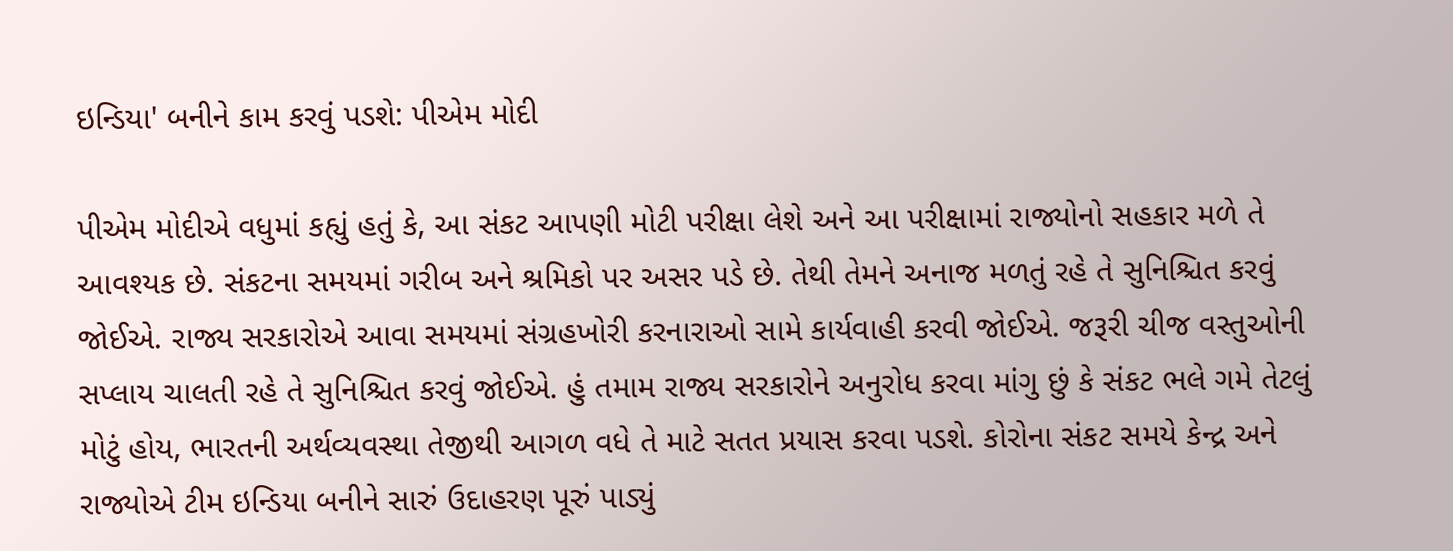ઇન્ડિયા' બનીને કામ કરવું પડશે: પીએમ મોદી

પીએમ મોદીએ વધુમાં કહ્યું હતું કે, આ સંકટ આપણી મોટી પરીક્ષા લેશે અને આ પરીક્ષામાં રાજ્યોનો સહકાર મળે તે આવશ્યક છે. સંકટના સમયમાં ગરીબ અને શ્રમિકો પર અસર પડે છે. તેથી તેમને અનાજ મળતું રહે તે સુનિશ્ચિત કરવું જોઈએ. રાજ્ય સરકારોએ આવા સમયમાં સંગ્રહખોરી કરનારાઓ સામે કાર્યવાહી કરવી જોઈએ. જરૂરી ચીજ વસ્તુઓની સપ્લાય ચાલતી રહે તે સુનિશ્ચિત કરવું જોઈએ. હું તમામ રાજ્ય સરકારોને અનુરોધ કરવા માંગુ છું કે સંકટ ભલે ગમે તેટલું મોટું હોય, ભારતની અર્થવ્યવસ્થા તેજીથી આગળ વધે તે માટે સતત પ્રયાસ કરવા પડશે. કોરોના સંકટ સમયે કેન્દ્ર અને રાજ્યોએ ટીમ ઇન્ડિયા બનીને સારું ઉદાહરણ પૂરું પાડ્યું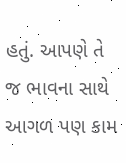હતું. આપણે તે જ ભાવના સાથે આગળ પણ કામ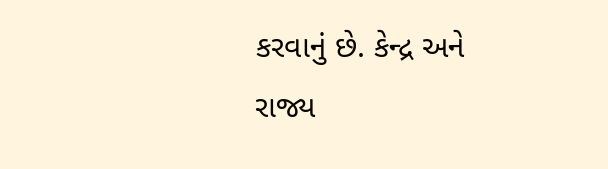કરવાનું છે. કેન્દ્ર અને રાજ્ય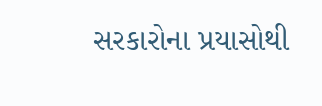સરકારોના પ્રયાસોથી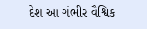દેશ આ ગંભીર વૈશ્વિક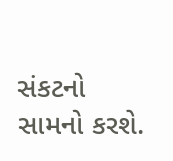સંકટનો સામનો કરશે.